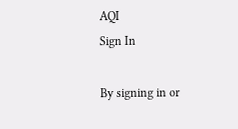AQI
Sign In

By signing in or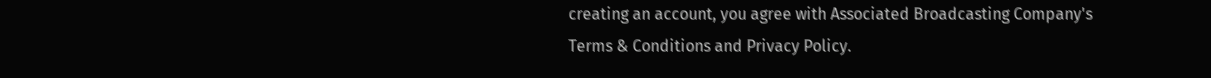creating an account, you agree with Associated Broadcasting Company's Terms & Conditions and Privacy Policy.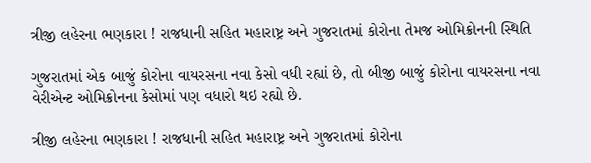ત્રીજી લહેરના ભણકારા ! રાજધાની સહિત મહારાષ્ટ્ર અને ગુજરાતમાં કોરોના તેમજ ઓમિક્રોનની સ્થિતિ

ગુજરાતમાં એક બાજું કોરોના વાયરસના નવા કેસો વધી રહ્યાં છે, તો બીજી બાજું કોરોના વાયરસના નવા વેરીએન્ટ ઓમિક્રોનના કેસોમાં પણ વધારો થઇ રહ્યો છે.

ત્રીજી લહેરના ભણકારા ! રાજધાની સહિત મહારાષ્ટ્ર અને ગુજરાતમાં કોરોના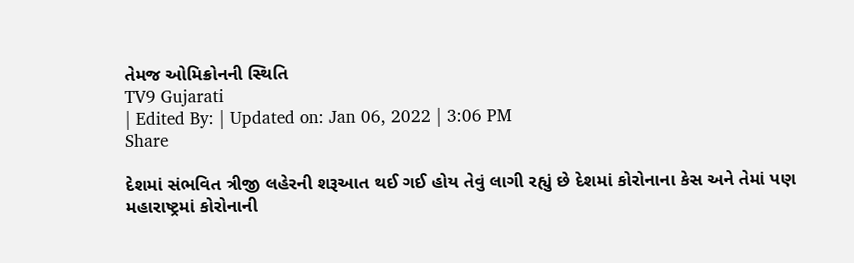તેમજ ઓમિક્રોનની સ્થિતિ
TV9 Gujarati
| Edited By: | Updated on: Jan 06, 2022 | 3:06 PM
Share

દેશમાં સંભવિત ત્રીજી લહેરની શરૂઆત થઈ ગઈ હોય તેવું લાગી રહ્યું છે દેશમાં કોરોનાના કેસ અને તેમાં પણ મહારાષ્ટ્રમાં કોરોનાની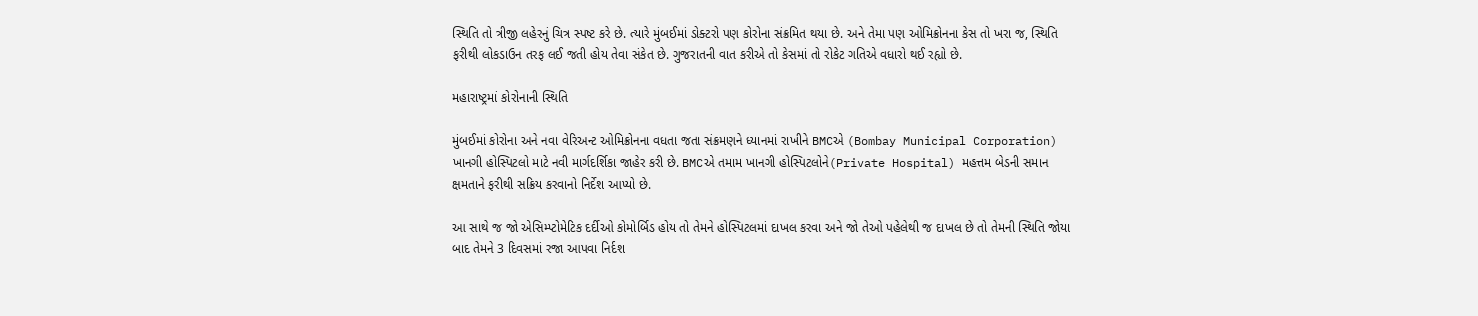સ્થિતિ તો ત્રીજી લહેરનું ચિત્ર સ્પષ્ટ કરે છે. ત્યારે મુંબઈમાં ડોક્ટરો પણ કોરોના સંક્રમિત થયા છે. અને તેમા પણ ઓમિક્રોનના કેસ તો ખરા જ, સ્થિતિ ફરીથી લોકડાઉન તરફ લઈ જતી હોય તેવા સંકેત છે. ગુજરાતની વાત કરીએ તો કેસમાં તો રોકેટ ગતિએ વધારો થઈ રહ્યો છે.

મહારાષ્ટ્રમાં કોરોનાની સ્થિતિ

મુંબઈમાં કોરોના અને નવા વેરિઅન્ટ ઓમિક્રોનના વધતા જતા સંક્રમણને ધ્યાનમાં રાખીને BMCએ (Bombay Municipal Corporation) ખાનગી હોસ્પિટલો માટે નવી માર્ગદર્શિકા જાહેર કરી છે. BMCએ તમામ ખાનગી હોસ્પિટલોને(Private Hospital) મહત્તમ બેડની સમાન ક્ષમતાને ફરીથી સક્રિય કરવાનો નિર્દેશ આપ્યો છે.

આ સાથે જ જો એસિમ્પ્ટોમેટિક દર્દીઓ કોમોર્બિડ હોય તો તેમને હોસ્પિટલમાં દાખલ કરવા અને જો તેઓ પહેલેથી જ દાખલ છે તો તેમની સ્થિતિ જોયા બાદ તેમને 3 દિવસમાં રજા આપવા નિર્દશ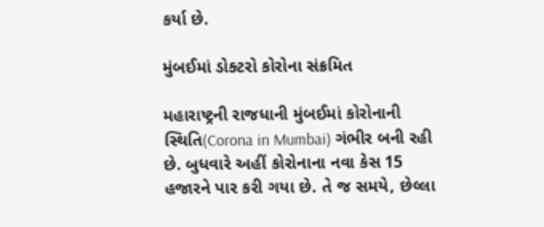કર્યા છે.

મુંબઈમાં ડોક્ટરો કોરોના સંક્રમિત

મહારાષ્ટ્રની રાજધાની મુંબઈમાં કોરોનાની સ્થિતિ(Corona in Mumbai) ગંભીર બની રહી છે. બુધવારે અહીં કોરોનાના નવા કેસ 15 હજારને પાર કરી ગયા છે. તે જ સમયે, છેલ્લા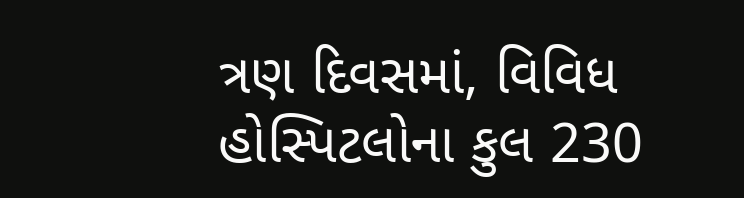ત્રણ દિવસમાં, વિવિધ હોસ્પિટલોના કુલ 230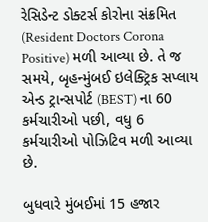રેસિડેન્ટ ડોક્ટર્સ કોરોના સંક્રમિત (Resident Doctors Corona Positive) મળી આવ્યા છે. તે જ સમયે, બૃહન્મુંબઈ ઇલેક્ટ્રિક સપ્લાય એન્ડ ટ્રાન્સપોર્ટ (BEST) ના 60 કર્મચારીઓ પછી, વધુ 6 કર્મચારીઓ પોઝિટિવ મળી આવ્યા છે.

બુધવારે મુંબઈમાં 15 હજાર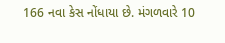166 નવા કેસ નોંધાયા છે. મંગળવારે 10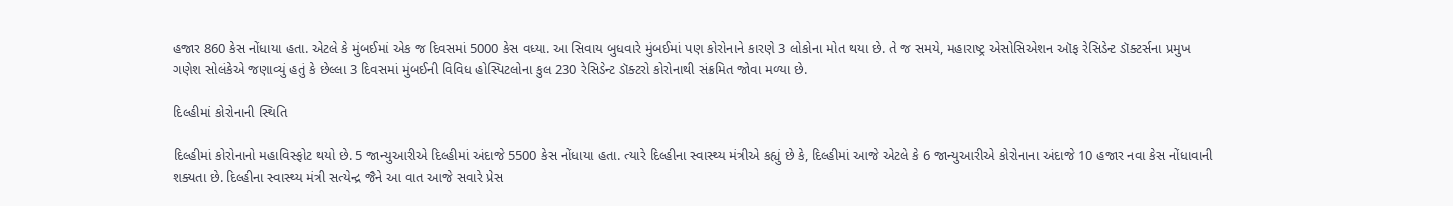હજાર 860 કેસ નોંધાયા હતા. એટલે કે મુંબઈમાં એક જ દિવસમાં 5000 કેસ વધ્યા. આ સિવાય બુધવારે મુંબઈમાં પણ કોરોનાને કારણે 3 લોકોના મોત થયા છે. તે જ સમયે, મહારાષ્ટ્ર એસોસિએશન ઑફ રેસિડેન્ટ ડૉક્ટર્સના પ્રમુખ ગણેશ સોલંકેએ જણાવ્યું હતું કે છેલ્લા 3 દિવસમાં મુંબઈની વિવિધ હોસ્પિટલોના કુલ 230 રેસિડેન્ટ ડૉક્ટરો કોરોનાથી સંક્રમિત જોવા મળ્યા છે.

દિલ્હીમાં કોરોનાની સ્થિતિ

દિલ્હીમાં કોરોનાનો મહાવિસ્ફોટ થયો છે. 5 જાન્યુઆરીએ દિલ્હીમાં અંદાજે 5500 કેસ નોંધાયા હતા. ત્યારે દિલ્હીના સ્વાસ્થ્ય મંત્રીએ કહ્યું છે કે, દિલ્હીમાં આજે એટલે કે 6 જાન્યુઆરીએ કોરોનાના અંદાજે 10 હજાર નવા કેસ નોંધાવાની શક્યતા છે. દિલ્હીના સ્વાસ્થ્ય મંત્રી સત્યેન્દ્ર જૈને આ વાત આજે સવારે પ્રેસ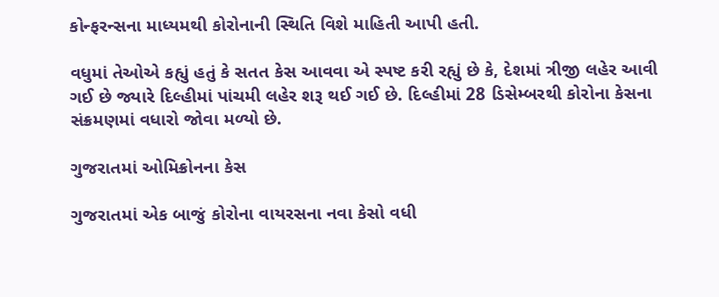કોન્ફરન્સના માધ્યમથી કોરોનાની સ્થિતિ વિશે માહિતી આપી હતી.

વધુમાં તેઓએ કહ્યું હતું કે સતત કેસ આવવા એ સ્પષ્ટ કરી રહ્યું છે કે, દેશમાં ત્રીજી લહેર આવી ગઈ છે જ્યારે દિલ્હીમાં પાંચમી લહેર શરૂ થઈ ગઈ છે. દિલ્હીમાં 28 ડિસેમ્બરથી કોરોના કેસના સંક્રમણમાં વધારો જોવા મળ્યો છે.

ગુજરાતમાં ઓમિક્રોનના કેસ

ગુજરાતમાં એક બાજું કોરોના વાયરસના નવા કેસો વધી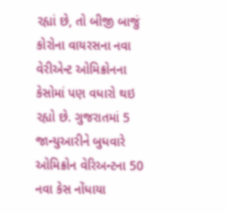રહ્યાં છે, તો બીજી બાજું કોરોના વાયરસના નવા વેરીએન્ટ ઓમિક્રોનના કેસોમાં પણ વધારો થઇ રહ્યો છે. ગુજરાતમાં 5 જાન્યુઆરીને બુધવારે ઓમિક્રોન વેરિઅન્ટના 50 નવા કેસ નોંધાયા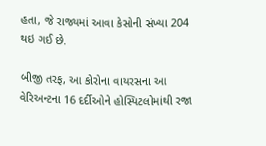હતા, જે રાજ્યમાં આવા કેસોની સંખ્યા 204 થઇ ગઈ છે.

બીજી તરફ, આ કોરોના વાયરસના આ વેરિઅન્ટના 16 દર્દીઓને હોસ્પિટલોમાંથી રજા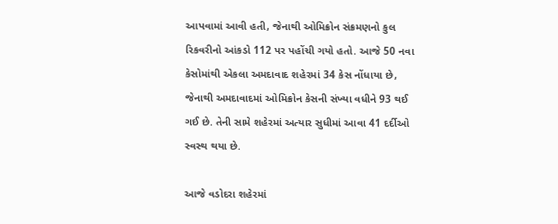આપવામાં આવી હતી, જેનાથી ઓમિક્રોન સંક્રમણનો કુલ રિકવરીનો આંકડો 112 પર પહોંચી ગયો હતો. આજે 50 નવા કેસોમાંથી એકલા અમદાવાદ શહેરમાં 34 કેસ નોંધાયા છે, જેનાથી અમદાવાદમાં ઓમિક્રોન કેસની સંખ્યા વધીને 93 થઈ ગઈ છે. તેની સામે શહેરમાં અત્યાર સુધીમાં આવા 41 દર્દીઓ સ્વસ્થ થયા છે.

આજે વડોદરા શહેરમાં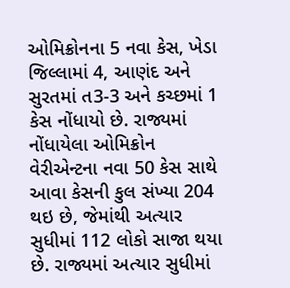ઓમિક્રોનના 5 નવા કેસ, ખેડા જિલ્લામાં 4, આણંદ અને સુરતમાં ત3-3 અને કચ્છમાં 1 કેસ નોંધાયો છે. રાજ્યમાં નોંધાયેલા ઓમિક્રોન વેરીએન્ટના નવા 50 કેસ સાથે આવા કેસની કુલ સંખ્યા 204 થઇ છે, જેમાંથી અત્યાર સુધીમાં 112 લોકો સાજા થયા છે. રાજ્યમાં અત્યાર સુધીમાં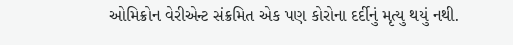ઓમિક્રોન વેરીએન્ટ સંક્રમિત એક પણ કોરોના દર્દીનું મૃત્યુ થયું નથી.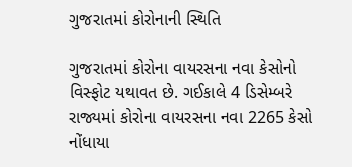ગુજરાતમાં કોરોનાની સ્થિતિ

ગુજરાતમાં કોરોના વાયરસના નવા કેસોનો વિસ્ફોટ યથાવત છે. ગઈકાલે 4 ડિસેમ્બરે રાજ્યમાં કોરોના વાયરસના નવા 2265 કેસો નોંધાયા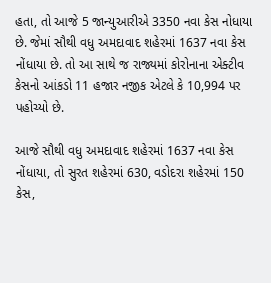હતા, તો આજે 5 જાન્યુઆરીએ 3350 નવા કેસ નોધાયા છે. જેમાં સૌથી વધુ અમદાવાદ શહેરમાં 1637 નવા કેસ નોંધાયા છે. તો આ સાથે જ રાજ્યમાં કોરોનાના એક્ટીવ કેસનો આંકડો 11 હજાર નજીક એટલે કે 10,994 પર પહોચ્યો છે.

આજે સૌથી વધુ અમદાવાદ શહેરમાં 1637 નવા કેસ નોંધાયા, તો સુરત શહેરમાં 630, વડોદરા શહેરમાં 150 કેસ,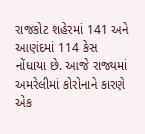રાજકોટ શહેરમાં 141 અને આણંદમાં 114 કેસ નોંધાયા છે. આજે રાજ્યમાં અમરેલીમાં કોરોનાને કારણે એક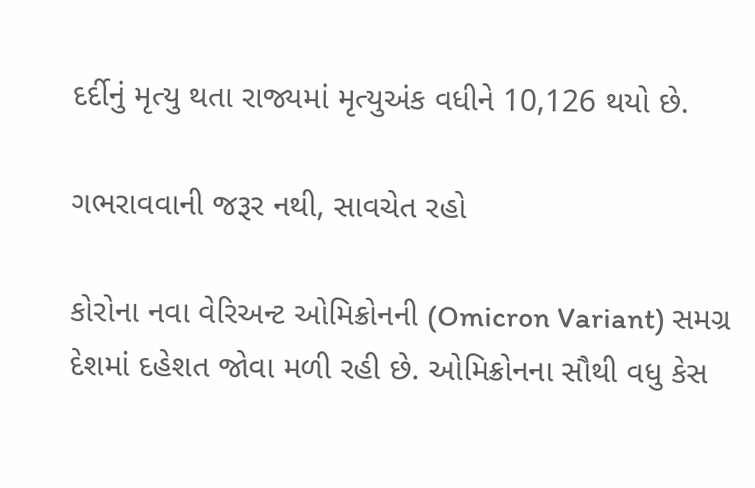દર્દીનું મૃત્યુ થતા રાજ્યમાં મૃત્યુઅંક વધીને 10,126 થયો છે.

ગભરાવવાની જરૂર નથી, સાવચેત રહો

કોરોના નવા વેરિઅન્ટ ઓમિક્રોનની (Omicron Variant) સમગ્ર દેશમાં દહેશત જોવા મળી રહી છે. ઓમિક્રોનના સૌથી વધુ કેસ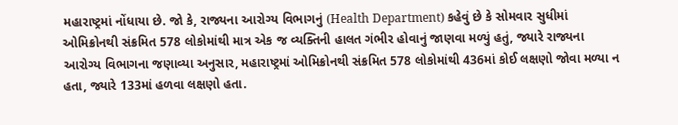મહારાષ્ટ્રમાં નોંધાયા છે. જો કે, રાજ્યના આરોગ્ય વિભાગનું (Health Department) કહેવું છે કે સોમવાર સુધીમાં ઓમિક્રોનથી સંક્રમિત 578 લોકોમાંથી માત્ર એક જ વ્યક્તિની હાલત ગંભીર હોવાનું જાણવા મળ્યું હતું, જ્યારે રાજ્યના આરોગ્ય વિભાગના જણાવ્યા અનુસાર, મહારાષ્ટ્રમાં ઓમિક્રોનથી સંક્રમિત 578 લોકોમાંથી 436માં કોઈ લક્ષણો જોવા મળ્યા ન હતા, જ્યારે 133માં હળવા લક્ષણો હતા.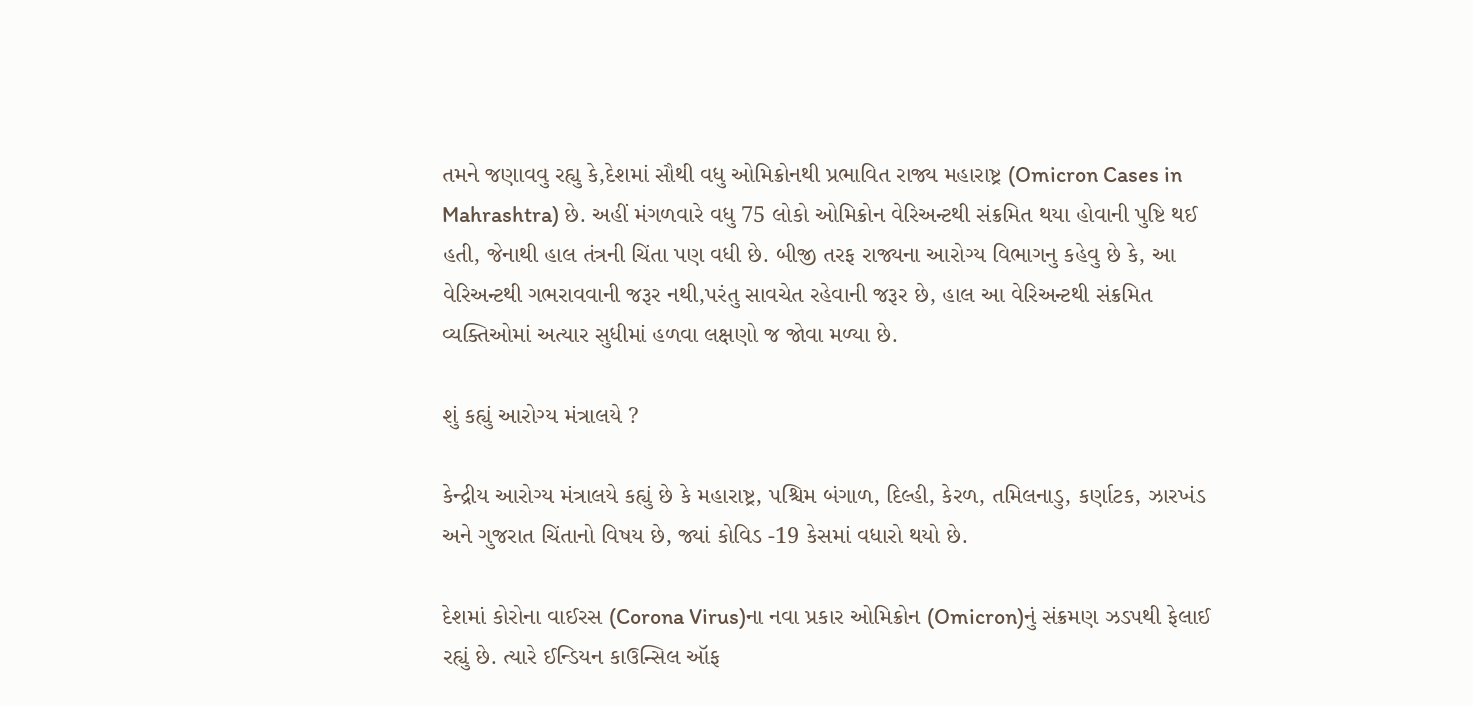તમને જણાવવુ રહ્યુ કે,દેશમાં સૌથી વધુ ઓમિક્રોનથી પ્રભાવિત રાજ્ય મહારાષ્ટ્ર (Omicron Cases in Mahrashtra) છે. અહીં મંગળવારે વધુ 75 લોકો ઓમિક્રોન વેરિઅન્ટથી સંક્રમિત થયા હોવાની પુષ્ટિ થઈ હતી, જેનાથી હાલ તંત્રની ચિંતા પણ વધી છે. બીજી તરફ રાજ્યના આરોગ્ય વિભાગનુ કહેવુ છે કે, આ વેરિઅન્ટથી ગભરાવવાની જરૂર નથી,પરંતુ સાવચેત રહેવાની જરૂર છે, હાલ આ વેરિઅન્ટથી સંક્રમિત વ્યક્તિઓમાં અત્યાર સુધીમાં હળવા લક્ષણો જ જોવા મળ્યા છે.

શું કહ્યું આરોગ્ય મંત્રાલયે ?

કેન્દ્રીય આરોગ્ય મંત્રાલયે કહ્યું છે કે મહારાષ્ટ્ર, પશ્ચિમ બંગાળ, દિલ્હી, કેરળ, તમિલનાડુ, કર્ણાટક, ઝારખંડ અને ગુજરાત ચિંતાનો વિષય છે, જ્યાં કોવિડ -19 કેસમાં વધારો થયો છે.

દેશમાં કોરોના વાઈરસ (Corona Virus)ના નવા પ્રકાર ઓમિક્રોન (Omicron)નું સંક્રમણ ઝડપથી ફેલાઈ રહ્યું છે. ત્યારે ઈન્ડિયન કાઉન્સિલ ઑફ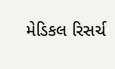મેડિકલ રિસર્ચ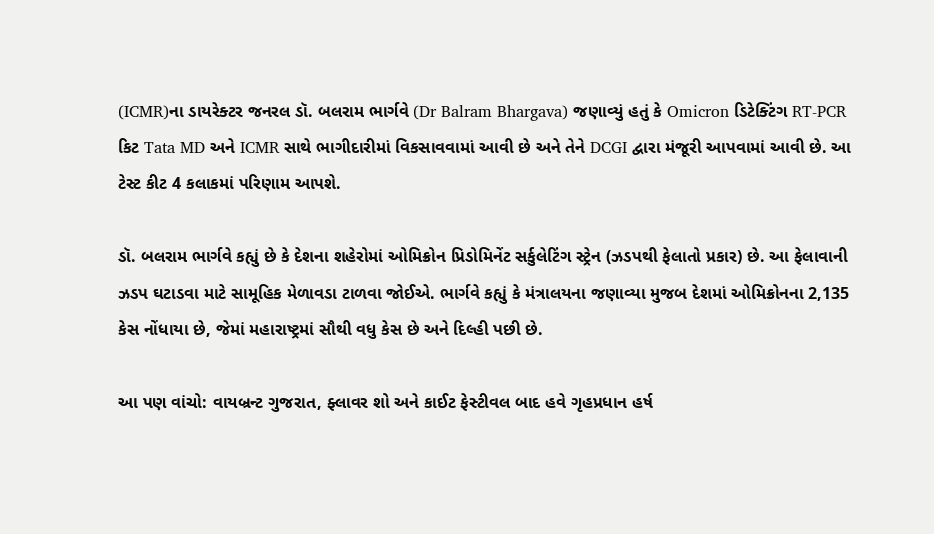(ICMR)ના ડાયરેક્ટર જનરલ ડૉ. બલરામ ભાર્ગવે (Dr Balram Bhargava) જણાવ્યું હતું કે Omicron ડિટેક્ટિંગ RT-PCR કિટ Tata MD અને ICMR સાથે ભાગીદારીમાં વિકસાવવામાં આવી છે અને તેને DCGI દ્વારા મંજૂરી આપવામાં આવી છે. આ ટેસ્ટ કીટ 4 કલાકમાં પરિણામ આપશે.

ડૉ. બલરામ ભાર્ગવે કહ્યું છે કે દેશના શહેરોમાં ઓમિક્રોન પ્રિડોમિનેંટ સર્કુલેટિંગ સ્ટ્રેન (ઝડપથી ફેલાતો પ્રકાર) છે. આ ફેલાવાની ઝડપ ઘટાડવા માટે સામૂહિક મેળાવડા ટાળવા જોઈએ. ભાર્ગવે કહ્યું કે મંત્રાલયના જણાવ્યા મુજબ દેશમાં ઓમિક્રોનના 2,135 કેસ નોંધાયા છે, જેમાં મહારાષ્ટ્રમાં સૌથી વધુ કેસ છે અને દિલ્હી પછી છે.

આ પણ વાંચો: વાયબ્રન્ટ ગુજરાત, ફ્લાવર શો અને કાઈટ ફેસ્ટીવલ બાદ હવે ગૃહપ્રધાન હર્ષ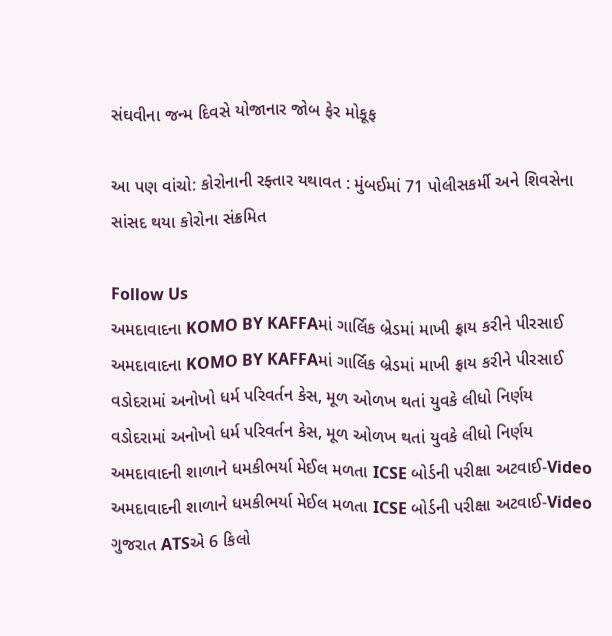સંઘવીના જન્મ દિવસે યોજાનાર જોબ ફેર મોકૂફ

આ પણ વાંચો: કોરોનાની રફ્તાર યથાવત : મુંબઈમાં 71 પોલીસકર્મી અને શિવસેના સાંસદ થયા કોરોના સંક્રમિત

Follow Us
અમદાવાદના KOMO BY KAFFAમાં ગાર્લિક બ્રેડમાં માખી ફ્રાય કરીને પીરસાઈ
અમદાવાદના KOMO BY KAFFAમાં ગાર્લિક બ્રેડમાં માખી ફ્રાય કરીને પીરસાઈ
વડોદરામાં અનોખો ધર્મ પરિવર્તન કેસ, મૂળ ઓળખ થતાં યુવકે લીધો નિર્ણય
વડોદરામાં અનોખો ધર્મ પરિવર્તન કેસ, મૂળ ઓળખ થતાં યુવકે લીધો નિર્ણય
અમદાવાદની શાળાને ધમકીભર્યા મેઈલ મળતા ICSE બોર્ડની પરીક્ષા અટવાઈ-Video
અમદાવાદની શાળાને ધમકીભર્યા મેઈલ મળતા ICSE બોર્ડની પરીક્ષા અટવાઈ-Video
ગુજરાત ATSએ 6 કિલો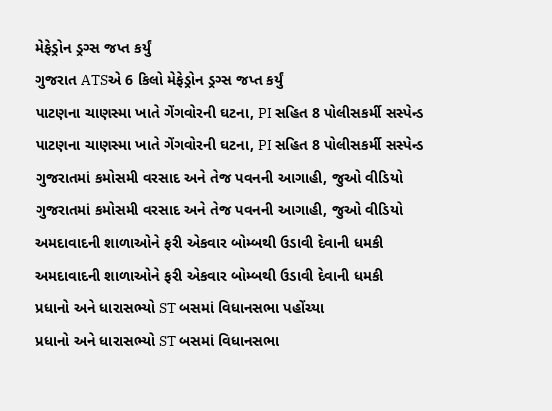મેફેડ્રોન ડ્રગ્સ જપ્ત કર્યું
ગુજરાત ATSએ 6 કિલો મેફેડ્રોન ડ્રગ્સ જપ્ત કર્યું
પાટણના ચાણસ્મા ખાતે ગેંગવોરની ઘટના, PI સહિત 8 પોલીસકર્મી સસ્પેન્ડ
પાટણના ચાણસ્મા ખાતે ગેંગવોરની ઘટના, PI સહિત 8 પોલીસકર્મી સસ્પેન્ડ
ગુજરાતમાં કમોસમી વરસાદ અને તેજ પવનની આગાહી, જુઓ વીડિયો
ગુજરાતમાં કમોસમી વરસાદ અને તેજ પવનની આગાહી, જુઓ વીડિયો
અમદાવાદની શાળાઓને ફરી એકવાર બોમ્બથી ઉડાવી દેવાની ધમકી
અમદાવાદની શાળાઓને ફરી એકવાર બોમ્બથી ઉડાવી દેવાની ધમકી
પ્રધાનો અને ધારાસભ્યો ST બસમાં વિધાનસભા પહોંચ્યા
પ્રધાનો અને ધારાસભ્યો ST બસમાં વિધાનસભા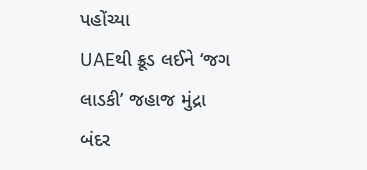પહોંચ્યા
UAEથી ક્રૂડ લઈને ‘જગ લાડકી’ જહાજ મુંદ્રા બંદર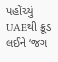પહોંચ્યું
UAEથી ક્રૂડ લઈને ‘જગ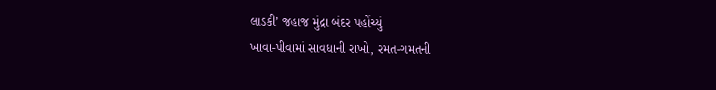લાડકી’ જહાજ મુંદ્રા બંદર પહોંચ્યું
ખાવા-પીવામાં સાવધાની રાખો, રમત-ગમતની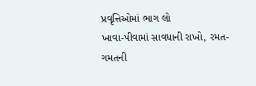પ્રવૃત્તિઓમાં ભાગ લો
ખાવા-પીવામાં સાવધાની રાખો, રમત-ગમતની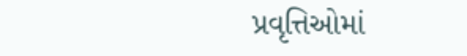પ્રવૃત્તિઓમાં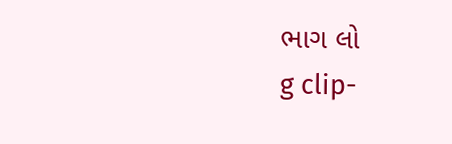ભાગ લો
g clip-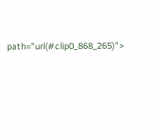path="url(#clip0_868_265)">